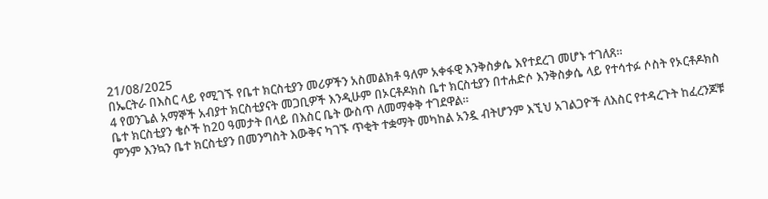21/08/2025
በኤርትራ በእስር ላይ የሚገኙ የቤተ ክርስቲያን መሪዎችን አስመልክቶ ዓለም አቀፋዊ እንቅስቃሴ እየተደረገ መሆኑ ተገለጸ።
4 የወንጌል አማኞች አብያተ ክርስቲያናት መጋቢዎች እንዲሁም በኦርቶዶክስ ቤተ ክርስቲያን በተሐድሶ እንቅስቃሴ ላይ የተሳተፉ ሶስት የኦርቶዶክስ ቤተ ክርስቲያን ቄሶች ከ20 ዓመታት በላይ በእስር ቤት ውስጥ ለመማቀቅ ተገደዋል።
ምንም እንኳን ቤተ ክርስቲያን በመንግስት እውቅና ካገኙ ጥቂት ተቋማት መካከል አንዷ ብትሆንም እኚህ አገልጋዮች ለእስር የተዳረጉት ከፈረንጆቹ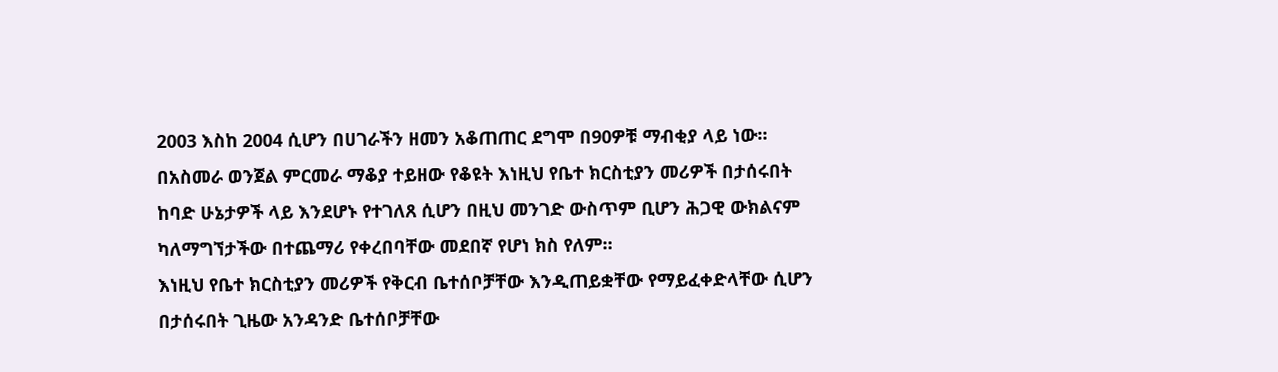2003 እስከ 2004 ሲሆን በሀገራችን ዘመን አቆጠጠር ደግሞ በ90ዎቹ ማብቂያ ላይ ነው።
በአስመራ ወንጀል ምርመራ ማቆያ ተይዘው የቆዩት እነዚህ የቤተ ክርስቲያን መሪዎች በታሰሩበት ከባድ ሁኔታዎች ላይ እንደሆኑ የተገለጸ ሲሆን በዚህ መንገድ ውስጥም ቢሆን ሕጋዊ ውክልናም ካለማግኘታችው በተጨማሪ የቀረበባቸው መደበኛ የሆነ ክስ የለም።
እነዚህ የቤተ ክርስቲያን መሪዎች የቅርብ ቤተሰቦቻቸው እንዲጠይቋቸው የማይፈቀድላቸው ሲሆን በታሰሩበት ጊዜው አንዳንድ ቤተሰቦቻቸው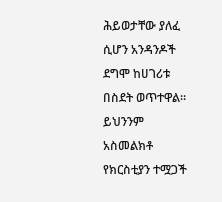ሕይወታቸው ያለፈ ሲሆን አንዳንዶች ደግሞ ከሀገሪቱ በስደት ወጥተዋል።
ይህንንም አስመልክቶ የክርስቲያን ተሟጋች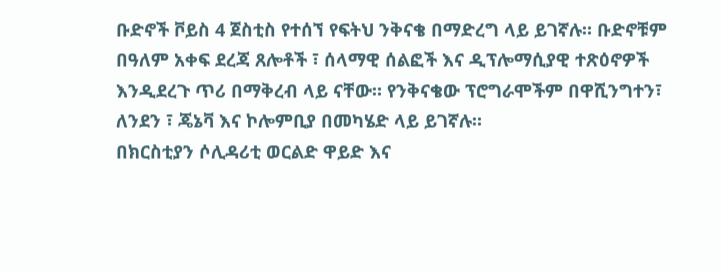ቡድኖች ቮይስ 4 ጀስቲስ የተሰኘ የፍትህ ንቅናቄ በማድረግ ላይ ይገኛሉ። ቡድኖቹም በዓለም አቀፍ ደረጃ ጸሎቶች ፣ ሰላማዊ ሰልፎች እና ዲፕሎማሲያዊ ተጽዕኖዎች እንዲደረጉ ጥሪ በማቅረብ ላይ ናቸው። የንቅናቄው ፕሮግራሞችም በዋሺንግተን፣ ለንደን ፣ ጄኔቫ እና ኮሎምቢያ በመካሄድ ላይ ይገኛሉ።
በክርስቲያን ሶሊዳሪቲ ወርልድ ዋይድ እና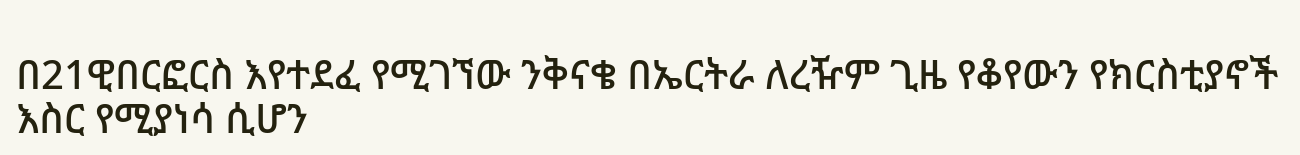በ21ዊበርፎርስ እየተደፈ የሚገኘው ንቅናቄ በኤርትራ ለረዥም ጊዜ የቆየውን የክርስቲያኖች እስር የሚያነሳ ሲሆን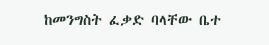ከመንግስት ፈቃድ ባላቸው ቤተ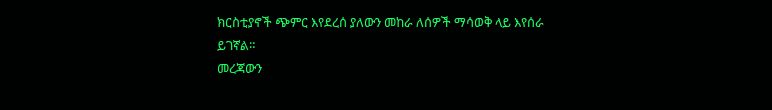ክርስቲያኖች ጭምር እየደረሰ ያለውን መከራ ለሰዎች ማሳወቅ ላይ እየሰራ ይገኛል።
መረጃውን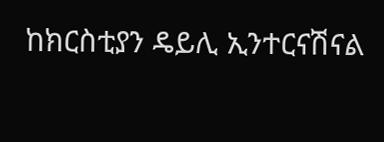ከክርስቲያን ዴይሊ ኢንተርናሽናል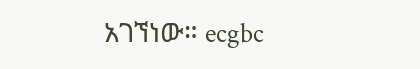አገኘነው። ecgbc